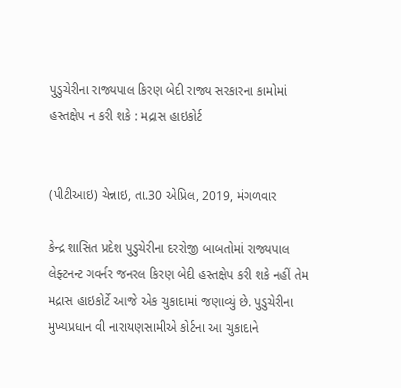પુડુચેરીના રાજ્યપાલ કિરણ બેદી રાજ્ય સરકારના કામોમાં હસ્તક્ષેપ ન કરી શકે : મદ્રાસ હાઇકોર્ટ


(પીટીઆઇ) ચેન્નાઇ, તા.30 એપ્રિલ, 2019, મંગળવાર

કેન્દ્ર શાસિત પ્રદેશ પુડુચેરીના દરરોજી બાબતોમાં રાજ્યપાલ લેફ્ટનન્ટ ગવર્નર જનરલ કિરણ બેદી હસ્તક્ષેપ કરી શકે નહીં તેમ મદ્રાસ હાઇકોર્ટે આજે એક ચુકાદામાં જણાવ્યું છે. પુડુચેરીના મુખ્યપ્રધાન વી નારાયણસામીએ કોર્ટના આ ચુકાદાને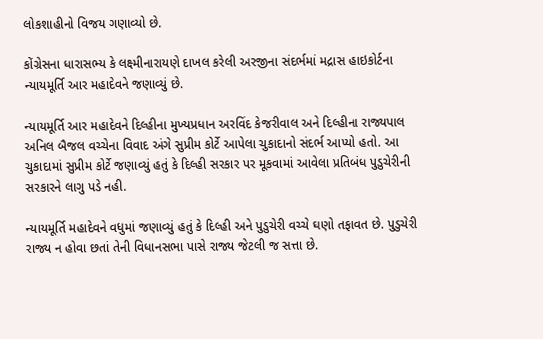લોકશાહીનો વિજય ગણાવ્યો છે.

કોંગ્રેસના ધારાસભ્ય કે લક્ષ્મીનારાયણે દાખલ કરેલી અરજીના સંદર્ભમાં મદ્રાસ હાઇકોર્ટના ન્યાયમૂર્તિ આર મહાદેવને જણાવ્યું છે.

ન્યાયમૂર્તિ આર મહાદેવને દિલ્હીના મુખ્યપ્રધાન અરવિંદ કેજરીવાલ અને દિલ્હીના રાજ્યપાલ અનિલ બૈજલ વચ્ચેના વિવાદ અંગે સુપ્રીમ કોર્ટે આપેલા ચુકાદાનો સંદર્ભ આપ્યો હતો. આ ચુકાદામાં સુપ્રીમ કોર્ટે જણાવ્યું હતું કે દિલ્હી સરકાર પર મૂકવામાં આવેલા પ્રતિબંધ પુડુચેરીની સરકારને લાગુ પડે નહી.

ન્યાયમૂર્તિ મહાદેવને વધુમાં જણાવ્યું હતું કે દિલ્હી અને પુડુચેરી વચ્ચે ઘણો તફાવત છે. પુડુચેરી રાજ્ય ન હોવા છતાં તેની વિધાનસભા પાસે રાજ્ય જેટલી જ સત્તા છે.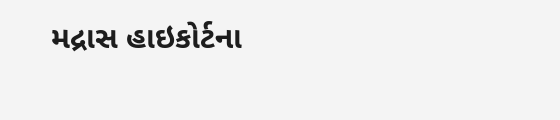મદ્રાસ હાઇકોર્ટના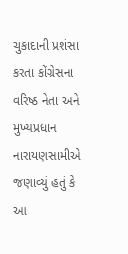ચુકાદાની પ્રશંસા કરતા કોંગ્રેસના વરિષ્ઠ નેતા અને મુખ્યપ્રધાન નારાયણસામીએ જણાવ્યું હતું કે આ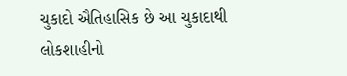ચુકાદો ઐતિહાસિક છે આ ચુકાદાથી લોકશાહીનો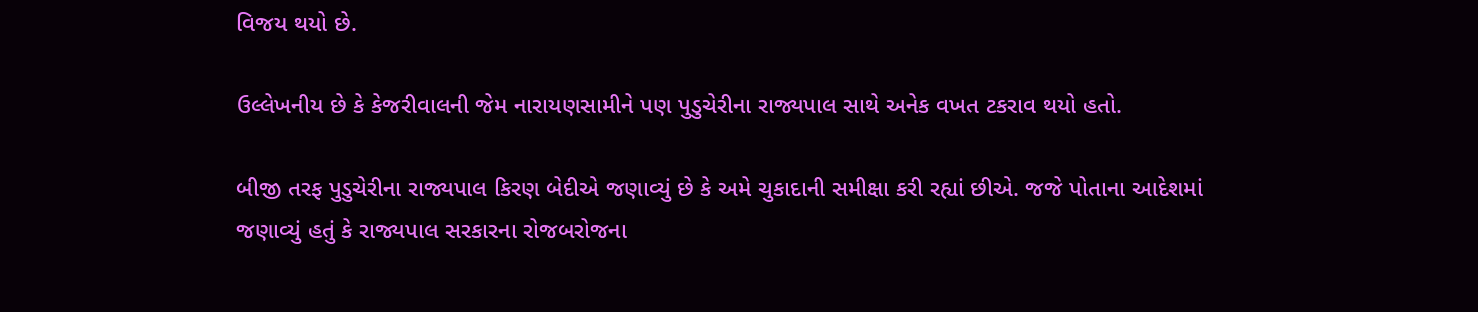વિજય થયો છે.

ઉલ્લેખનીય છે કે કેજરીવાલની જેમ નારાયણસામીને પણ પુડુચેરીના રાજ્યપાલ સાથે અનેક વખત ટકરાવ થયો હતો.

બીજી તરફ પુડુચેરીના રાજ્યપાલ કિરણ બેદીએ જણાવ્યું છે કે અમે ચુકાદાની સમીક્ષા કરી રહ્યાં છીએ. જજે પોતાના આદેશમાં જણાવ્યું હતું કે રાજ્યપાલ સરકારના રોજબરોજના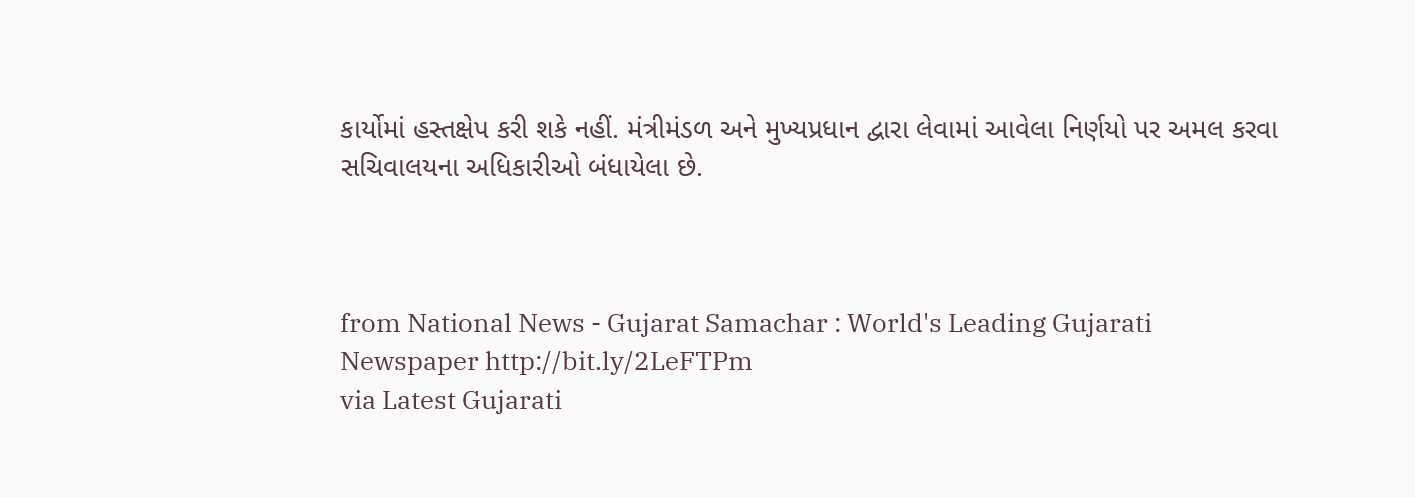કાર્યોમાં હસ્તક્ષેપ કરી શકે નહીં. મંત્રીમંડળ અને મુખ્યપ્રધાન દ્વારા લેવામાં આવેલા નિર્ણયો પર અમલ કરવા સચિવાલયના અધિકારીઓ બંધાયેલા છે.



from National News - Gujarat Samachar : World's Leading Gujarati Newspaper http://bit.ly/2LeFTPm
via Latest Gujarati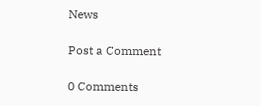News

Post a Comment

0 Comments